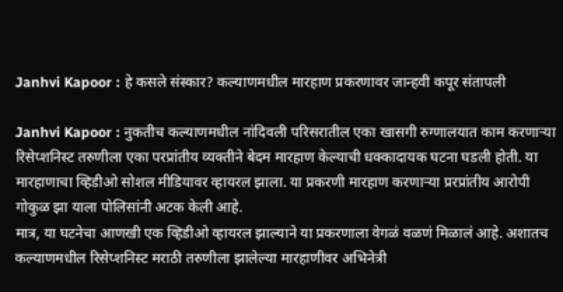Janhvi Kapoor : हे कसले संस्कार? कल्याणमधील मारहाण प्रकरणावर जान्हवी कपूर संतापली

Janhvi Kapoor : नुकतीच कल्याणमधील नांदिवली परिसरातील एका खासगी रुग्णालयात काम करणाऱ्या रिसेप्शनिस्ट तरुणीला एका परप्रांतीय व्यक्तीने बेदम मारहाण केल्याची धक्कादायक घटना घडली होती. या मारहाणाचा व्हिडीओ सोशल मीडियावर व्हायरल झाला. या प्रकरणी मारहाण करणाऱ्या प्ररप्रांतीय आरोपी गोकुळ झा याला पोलिसांनी अटक केली आहे.
मात्र, या घटनेचा आणखी एक व्हिडीओ व्हायरल झाल्याने या प्रकरणाला वेगळं वळणं मिळालं आहे. अशातच कल्याणमधील रिसेप्शनिस्ट मराठी तरुणीला झालेल्या मारहाणीवर अभिनेत्री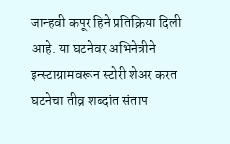जान्हवी कपूर हिने प्रतिक्रिया दिली आहे. या घटनेवर अभिनेत्रीने इन्स्टाग्रामवरून स्टोरी शेअर करत घटनेचा तीव्र शब्दांत संताप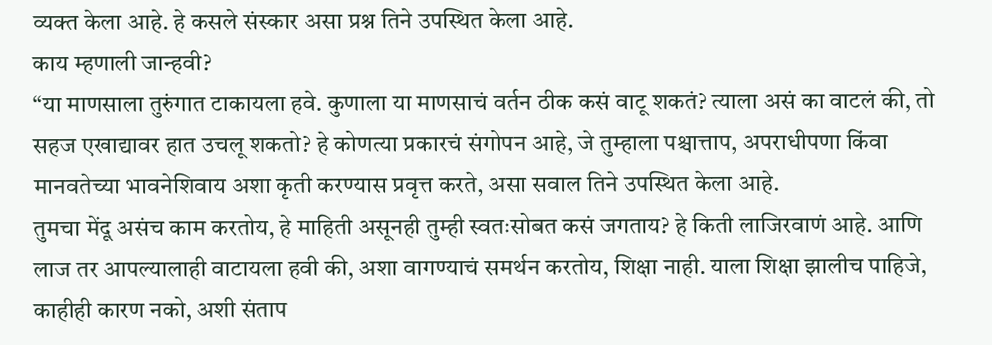व्यक्त केला आहे. हे कसले संस्कार असा प्रश्न तिने उपस्थित केला आहे.
काय म्हणाली जान्हवी?
“या माणसाला तुरुंगात टाकायला हवे. कुणाला या माणसाचं वर्तन ठीक कसं वाटू शकतं? त्याला असं का वाटलं की, तो सहज एखाद्यावर हात उचलू शकतो? हे कोणत्या प्रकारचं संगोपन आहे, जे तुम्हाला पश्चात्ताप, अपराधीपणा किंवा मानवतेच्या भावनेशिवाय अशा कृती करण्यास प्रवृत्त करते, असा सवाल तिने उपस्थित केला आहे.
तुमचा मेंदू असंच काम करतोय, हे माहिती असूनही तुम्ही स्वतःसोबत कसं जगताय? हे किती लाजिरवाणं आहे. आणि लाज तर आपल्यालाही वाटायला हवी की, अशा वागण्याचं समर्थन करतोय, शिक्षा नाही. याला शिक्षा झालीच पाहिजे, काहीही कारण नको, अशी संताप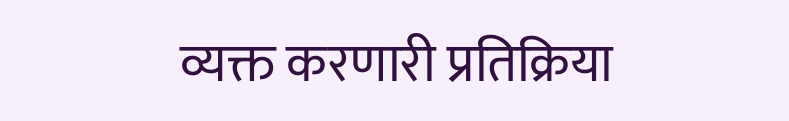व्यक्त करणारी प्रतिक्रिया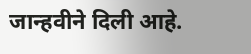जान्हवीने दिली आहे.